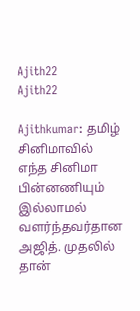Ajith22
Ajith22

Ajithkumar: தமிழ் சினிமாவில் எந்த சினிமா பின்னணியும் இல்லாமல் வளர்ந்தவர்தான அஜித். முதலில் தான்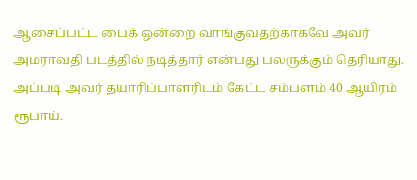ஆசைப்பட்ட பைக் ஒன்றை வாங்குவதற்காகவே அவர் அமராவதி படத்தில் நடித்தார் என்பது பலருக்கும் தெரியாது. அப்படி அவர் தயாரிப்பாளரிடம் கேட்ட சம்பளம் 40 ஆயிரம் ரூபாய்.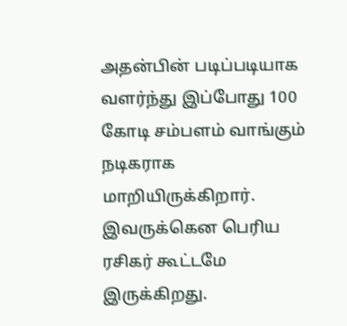அதன்பின் படிப்படியாக வளர்ந்து இப்போது 100 கோடி சம்பளம் வாங்கும் நடிகராக மாறியிருக்கிறார். இவருக்கென பெரிய ரசிகர் கூட்டமே இருக்கிறது.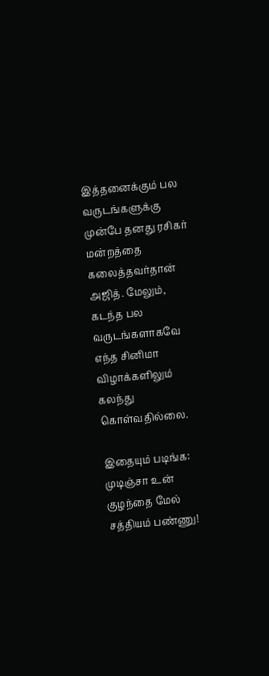இத்தனைக்கும் பல வருடங்களுக்கு முன்பே தனது ரசிகர் மன்றத்தை கலைத்தவர்தான் அஜித். மேலும், கடந்த பல வருடங்களாகவே எந்த சினிமா விழாக்களிலும் கலந்து கொள்வதில்லை.

இதையும் படிங்க: முடிஞ்சா உன் குழந்தை மேல் சத்தியம் பண்ணு!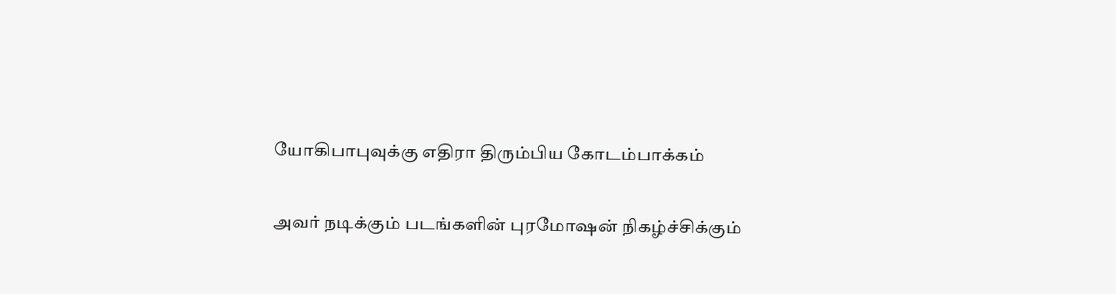யோகிபாபுவுக்கு எதிரா திரும்பிய கோடம்பாக்கம்

அவர் நடிக்கும் படங்களின் புரமோஷன் நிகழ்ச்சிக்கும்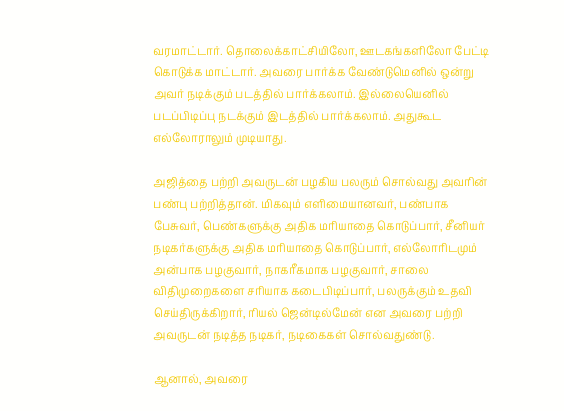வரமாட்டார். தொலைக்காட்சியிலோ, ஊடகங்களிலோ பேட்டி கொடுக்க மாட்டார். அவரை பார்க்க வேண்டுமெனில் ஒன்று அவர் நடிக்கும் படத்தில் பார்க்கலாம். இல்லையெனில் படப்பிடிப்பு நடக்கும் இடத்தில் பார்க்கலாம். அதுகூட எல்லோராலும் முடியாது.

அஜித்தை பற்றி அவருடன் பழகிய பலரும் சொல்வது அவரின் பண்பு பற்றித்தான். மிகவும் எளிமையானவர், பண்பாக பேசுவர், பெண்களுக்கு அதிக மரியாதை கொடுப்பார், சீனியர் நடிகர்களுக்கு அதிக மரியாதை கொடுப்பார், எல்லோரிடமும் அன்பாக பழகுவார், நாகரீகமாக பழகுவார், சாலை விதிமுறைகளை சரியாக கடைபிடிப்பார், பலருக்கும் உதவி செய்திருக்கிறார், ரியல் ஜென்டில்மேன் என அவரை பற்றி அவருடன் நடித்த நடிகர், நடிகைகள் சொல்வதுண்டு.

ஆனால், அவரை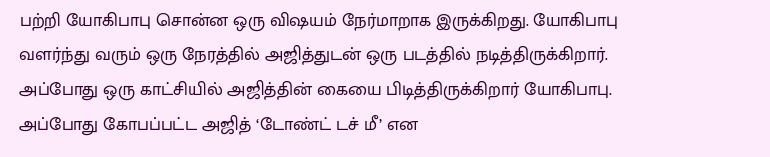பற்றி யோகிபாபு சொன்ன ஒரு விஷயம் நேர்மாறாக இருக்கிறது. யோகிபாபு வளர்ந்து வரும் ஒரு நேரத்தில் அஜித்துடன் ஒரு படத்தில் நடித்திருக்கிறார். அப்போது ஒரு காட்சியில் அஜித்தின் கையை பிடித்திருக்கிறார் யோகிபாபு. அப்போது கோபப்பட்ட அஜித் ‘டோண்ட் டச் மீ’ என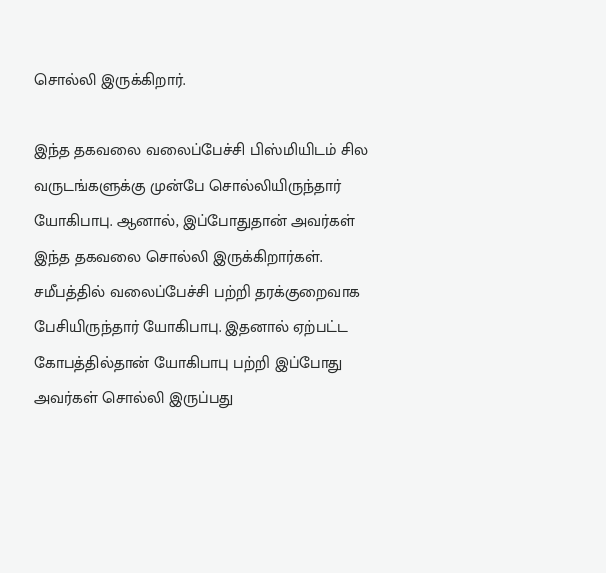சொல்லி இருக்கிறார்.

இந்த தகவலை வலைப்பேச்சி பிஸ்மியிடம் சில வருடங்களுக்கு முன்பே சொல்லியிருந்தார் யோகிபாபு. ஆனால், இப்போதுதான் அவர்கள் இந்த தகவலை சொல்லி இருக்கிறார்கள். சமீபத்தில் வலைப்பேச்சி பற்றி தரக்குறைவாக பேசியிருந்தார் யோகிபாபு. இதனால் ஏற்பட்ட கோபத்தில்தான் யோகிபாபு பற்றி இப்போது அவர்கள் சொல்லி இருப்பது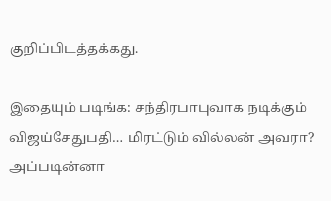குறிப்பிடத்தக்கது.

இதையும் படிங்க: சந்திரபாபுவாக நடிக்கும் விஜய்சேதுபதி… மிரட்டும் வில்லன் அவரா? அப்படின்னா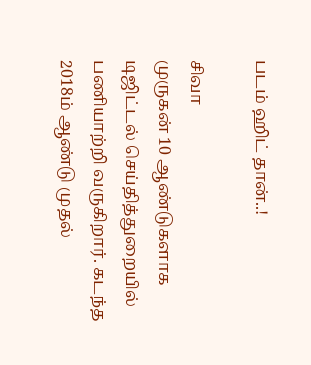படம் ஹிட் தான்..!

சிவா
முருகன் 10 ஆண்டுகளாக டிஜிட்டல் செய்தித்துறையில் பணியாற்றி வருகிறார். கடந்த 2018ம் ஆண்டு முதல்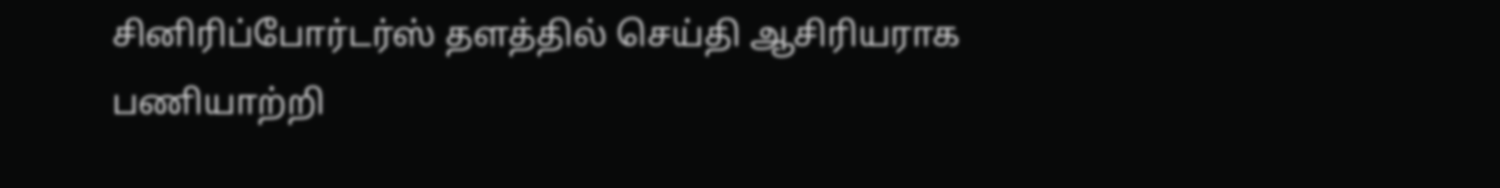சினிரிப்போர்டர்ஸ் தளத்தில் செய்தி ஆசிரியராக பணியாற்றி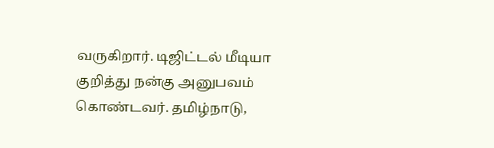வருகிறார். டிஜிட்டல் மீடியா குறித்து நன்கு அனுபவம் கொண்டவர். தமிழ்நாடு,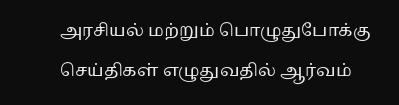அரசியல் மற்றும் பொழுதுபோக்கு செய்திகள் எழுதுவதில் ஆர்வம்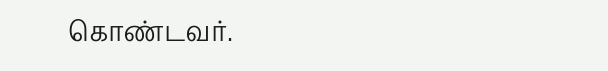கொண்டவர்.